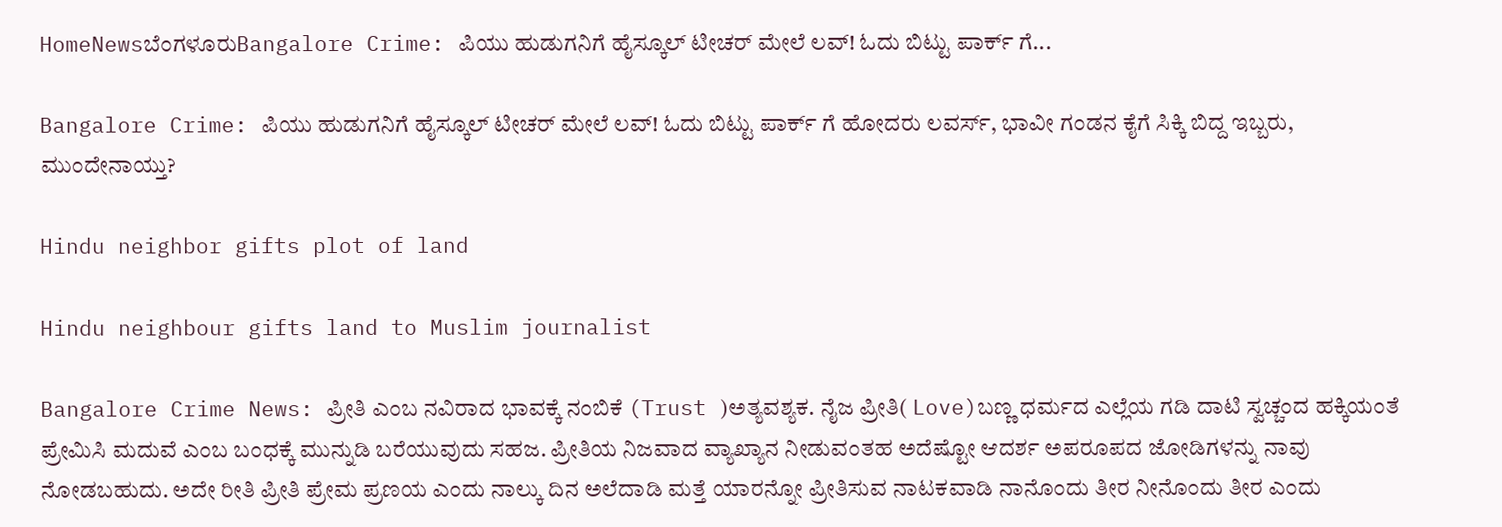HomeNewsಬೆಂಗಳೂರುBangalore Crime: ಪಿಯು ಹುಡುಗನಿಗೆ ಹೈಸ್ಕೂಲ್ ಟೀಚರ್ ಮೇಲೆ ಲವ್! ಓದು ಬಿಟ್ಟು ಪಾರ್ಕ್ ಗೆ...

Bangalore Crime: ಪಿಯು ಹುಡುಗನಿಗೆ ಹೈಸ್ಕೂಲ್ ಟೀಚರ್ ಮೇಲೆ ಲವ್! ಓದು ಬಿಟ್ಟು ಪಾರ್ಕ್ ಗೆ ಹೋದರು ಲವರ್ಸ್, ಭಾವೀ ಗಂಡನ ಕೈಗೆ ಸಿಕ್ಕಿ ಬಿದ್ದ ಇಬ್ಬರು, ಮುಂದೇನಾಯ್ತು?

Hindu neighbor gifts plot of land

Hindu neighbour gifts land to Muslim journalist

Bangalore Crime News: ಪ್ರೀತಿ ಎಂಬ ನವಿರಾದ ಭಾವಕ್ಕೆ ನಂಬಿಕೆ (Trust )ಅತ್ಯವಶ್ಯಕ. ನೈಜ ಪ್ರೀತಿ( Love)ಬಣ್ಣ ಧರ್ಮದ ಎಲ್ಲೆಯ ಗಡಿ ದಾಟಿ ಸ್ವಚ್ಚಂದ ಹಕ್ಕಿಯಂತೆ ಪ್ರೇಮಿಸಿ ಮದುವೆ ಎಂಬ ಬಂಧಕ್ಕೆ ಮುನ್ನುಡಿ ಬರೆಯುವುದು ಸಹಜ. ಪ್ರೀತಿಯ ನಿಜವಾದ ವ್ಯಾಖ್ಯಾನ ನೀಡುವಂತಹ ಅದೆಷ್ಟೋ ಆದರ್ಶ ಅಪರೂಪದ ಜೋಡಿಗಳನ್ನು ನಾವು ನೋಡಬಹುದು. ಅದೇ ರೀತಿ ಪ್ರೀತಿ ಪ್ರೇಮ ಪ್ರಣಯ ಎಂದು ನಾಲ್ಕು ದಿನ ಅಲೆದಾಡಿ ಮತ್ತೆ ಯಾರನ್ನೋ ಪ್ರೀತಿಸುವ ನಾಟಕವಾಡಿ ನಾನೊಂದು ತೀರ ನೀನೊಂದು ತೀರ ಎಂದು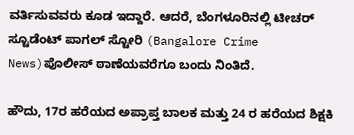ವರ್ತಿಸುವವರು ಕೂಡ ಇದ್ದಾರೆ. ಆದರೆ, ಬೆಂಗಳೂರಿನಲ್ಲಿ ಟೀಚರ್ ಸ್ಟೂಡೆಂಟ್ ಪಾಗಲ್ ಸ್ಟೋರಿ (Bangalore Crime News)ಪೊಲೀಸ್ ಠಾಣೆಯವರೆಗೂ ಬಂದು ನಿಂತಿದೆ.

ಹೌದು, 17ರ ಹರೆಯದ ಅಪ್ರಾಪ್ತ ಬಾಲಕ ಮತ್ತು 24 ರ ಹರೆಯದ ಶಿಕ್ಷಕಿ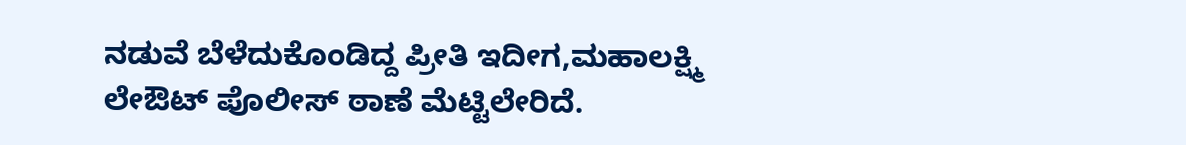ನಡುವೆ ಬೆಳೆದುಕೊಂಡಿದ್ದ ಪ್ರೀತಿ ಇದೀಗ,ಮಹಾಲಕ್ಷ್ಮಿ ಲೇಔಟ್ ಪೊಲೀಸ್ ಠಾಣೆ‌ ಮೆಟ್ಟಿಲೇರಿದೆ.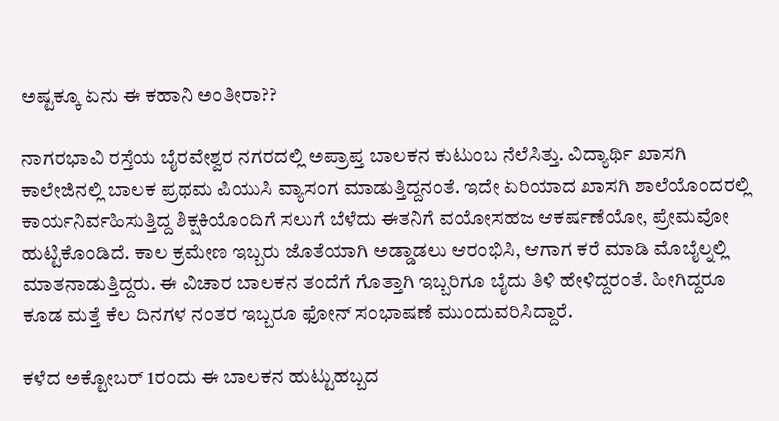ಅಷ್ಟಕ್ಕೂ ಏನು ಈ ಕಹಾನಿ ಅಂತೀರಾ??

ನಾಗರಭಾವಿ ರಸ್ತೆಯ ಬೈರವೇಶ್ವರ ನಗರದಲ್ಲಿ ಅಪ್ರಾಪ್ತ ಬಾಲಕನ ಕುಟುಂಬ ನೆಲೆಸಿತ್ತು. ವಿದ್ಯಾರ್ಥಿ ಖಾಸಗಿ ಕಾಲೇಜಿನಲ್ಲಿ ಬಾಲಕ ಪ್ರಥಮ ಪಿಯುಸಿ ವ್ಯಾಸಂಗ ಮಾಡುತ್ತಿದ್ದನಂತೆ. ಇದೇ ಏರಿಯಾದ ಖಾಸಗಿ ಶಾಲೆಯೊಂದರಲ್ಲಿ ಕಾರ್ಯನಿರ್ವಹಿಸುತ್ತಿದ್ದ ಶಿಕ್ಷಕಿಯೊಂದಿಗೆ ಸಲುಗೆ ಬೆಳೆದು ಈತನಿಗೆ ವಯೋಸಹಜ ಆಕರ್ಷಣೆಯೋ, ಪ್ರೇಮವೋ ಹುಟ್ಟಿಕೊಂಡಿದೆ. ಕಾಲ ಕ್ರಮೇಣ ಇಬ್ಬರು ಜೊತೆಯಾಗಿ ಅಡ್ಡಾಡಲು ಆರಂಭಿಸಿ, ಆಗಾಗ ಕರೆ ಮಾಡಿ ಮೊಬೈಲ್ನಲ್ಲಿ ಮಾತನಾಡುತ್ತಿದ್ದರು. ಈ ವಿಚಾರ ಬಾಲಕನ ತಂದೆಗೆ ಗೊತ್ತಾಗಿ ಇಬ್ಬರಿಗೂ ಬೈದು ತಿಳಿ ಹೇಳಿದ್ದರಂತೆ. ಹೀಗಿದ್ದರೂ ಕೂಡ ಮತ್ತೆ ಕೆಲ ದಿನಗಳ ನಂತರ ಇಬ್ಬರೂ ಫೋನ್ ಸಂಭಾಷಣೆ ಮುಂದುವರಿಸಿದ್ದಾರೆ.

ಕಳೆದ ಅಕ್ಟೋಬರ್ 1ರಂದು ಈ ಬಾಲಕನ ಹುಟ್ಟುಹಬ್ಬದ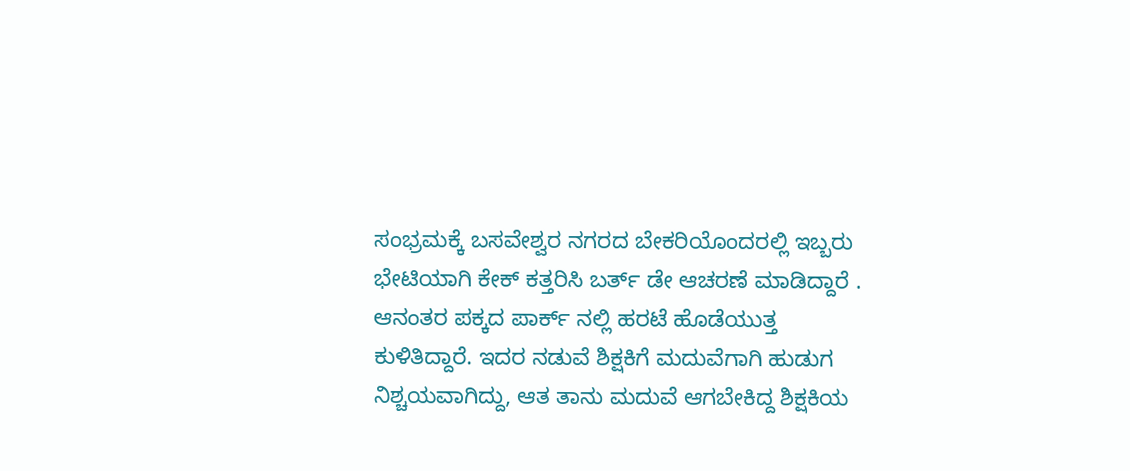ಸಂಭ್ರಮಕ್ಕೆ ಬಸವೇಶ್ವರ ನಗರದ ಬೇಕರಿಯೊಂದರಲ್ಲಿ ಇಬ್ಬರು ಭೇಟಿಯಾಗಿ ಕೇಕ್ ಕತ್ತರಿಸಿ ಬರ್ತ್ ಡೇ ಆಚರಣೆ ಮಾಡಿದ್ದಾರೆ . ಆನಂತರ ಪಕ್ಕದ ಪಾರ್ಕ್ ನಲ್ಲಿ ಹರಟೆ ಹೊಡೆಯುತ್ತ ಕುಳಿತಿದ್ದಾರೆ. ಇದರ ನಡುವೆ ಶಿಕ್ಷಕಿಗೆ ಮದುವೆಗಾಗಿ ಹುಡುಗ ನಿಶ್ಚಯವಾಗಿದ್ದು, ಆತ ತಾನು ಮದುವೆ ಆಗಬೇಕಿದ್ದ ಶಿಕ್ಷಕಿಯ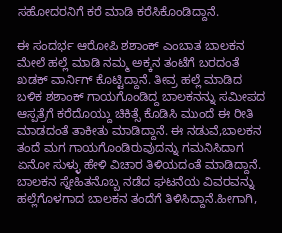ಸಹೋದರನಿಗೆ ಕರೆ ಮಾಡಿ ಕರೆಸಿಕೊಂಡಿದ್ದಾನೆ.

ಈ ಸಂದರ್ಭ ಆರೋಪಿ ಶಶಾಂಕ್ ಎಂಬಾತ ಬಾಲಕನ ಮೇಲೆ ಹಲ್ಲೆ ಮಾಡಿ ನಮ್ಮ ಅಕ್ಕನ ತಂಟೆಗೆ ಬರದಂತೆ ಖಡಕ್ ವಾರ್ನಿಗ್ ಕೊಟ್ಟಿದ್ದಾನೆ. ತೀವ್ರ ಹಲ್ಲೆ ಮಾಡಿದ ಬಳಿಕ ಶಶಾಂಕ್ ಗಾಯಗೊಂಡಿದ್ದ ಬಾಲಕನನ್ನು ಸಮೀಪದ ಆಸ್ಪತ್ರೆಗೆ ಕರೆದೊಯ್ದು ಚಿಕಿತ್ಸೆ ಕೊಡಿಸಿ ಮುಂದೆ ಈ ರೀತಿ ಮಾಡದಂತೆ ತಾಕೀತು ಮಾಡಿದ್ದಾನೆ. ಈ ನಡುವೆ,ಬಾಲಕನ ತಂದೆ ಮಗ ಗಾಯಗೊಂಡಿರುವುದನ್ನು ಗಮನಿಸಿದಾಗ ಏನೋ ಸುಳ್ಳು ಹೇಳಿ ವಿಚಾರ ತಿಳಿಯದಂತೆ ಮಾಡಿದ್ದಾನೆ. ಬಾಲಕನ ಸ್ನೇಹಿತನೊಬ್ಬ ನಡೆದ ಘಟನೆಯ ವಿವರವನ್ನು ಹಲ್ಲೆಗೊಳಗಾದ ಬಾಲಕನ ತಂದೆಗೆ ತಿಳಿಸಿದ್ದಾನೆ.ಹೀಗಾಗಿ,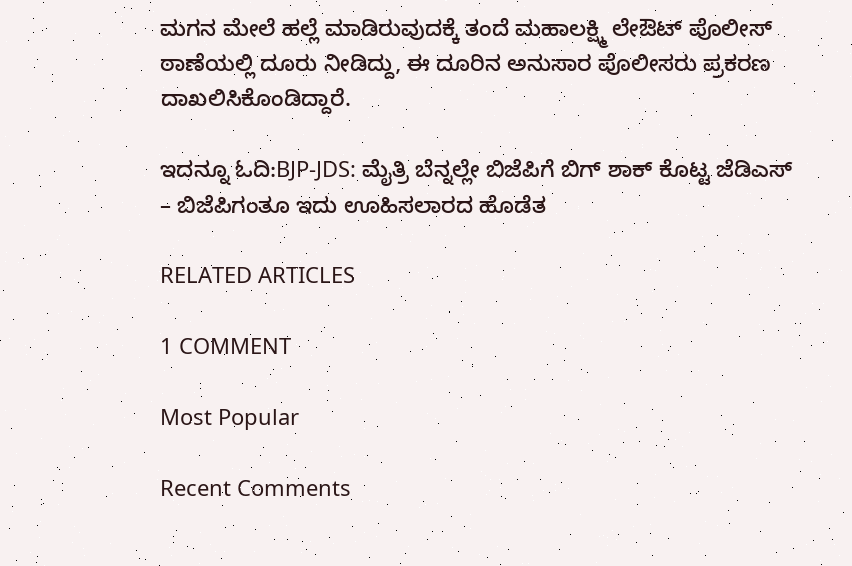ಮಗನ ಮೇಲೆ ಹಲ್ಲೆ ಮಾಡಿರುವುದಕ್ಕೆ ತಂದೆ ಮಹಾಲಕ್ಷ್ಮಿ ಲೇಔಟ್ ಪೊಲೀಸ್ ಠಾಣೆಯಲ್ಲಿ ದೂರು ನೀಡಿದ್ದು, ಈ ದೂರಿನ ಅನುಸಾರ ಪೊಲೀಸರು ಪ್ರಕರಣ ದಾಖಲಿಸಿಕೊಂಡಿದ್ದಾರೆ.

ಇದನ್ನೂ ಓದಿ:BJP-JDS: ಮೈತ್ರಿ ಬೆನ್ನಲ್ಲೇ ಬಿಜೆಪಿಗೆ ಬಿಗ್ ಶಾಕ್ ಕೊಟ್ಟ ಜೆಡಿಎಸ್ – ಬಿಜೆಪಿಗಂತೂ ಇದು ಊಹಿಸಲಾರದ ಹೊಡೆತ

RELATED ARTICLES

1 COMMENT

Most Popular

Recent Comments